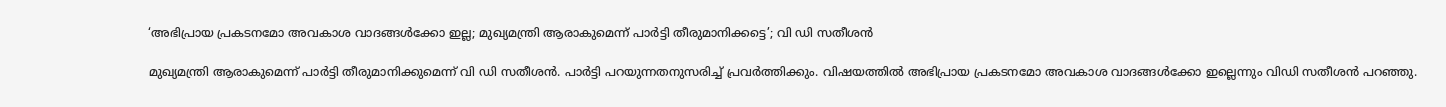‘അഭിപ്രായ പ്രകടനമോ അവകാശ വാദങ്ങള്‍ക്കോ ഇല്ല; മുഖ്യമന്ത്രി ആരാകുമെന്ന് പാര്‍ട്ടി തീരുമാനിക്കട്ടെ’; വി ഡി സതീശന്‍

മുഖ്യമന്ത്രി ആരാകുമെന്ന് പാര്‍ട്ടി തീരുമാനിക്കുമെന്ന് വി ഡി സതീശന്‍. പാര്‍ട്ടി പറയുന്നതനുസരിച്ച് പ്രവര്‍ത്തിക്കും. വിഷയത്തില്‍ അഭിപ്രായ പ്രകടനമോ അവകാശ വാദങ്ങള്‍ക്കോ ഇല്ലെന്നും വിഡി സതീശന്‍ പറഞ്ഞു.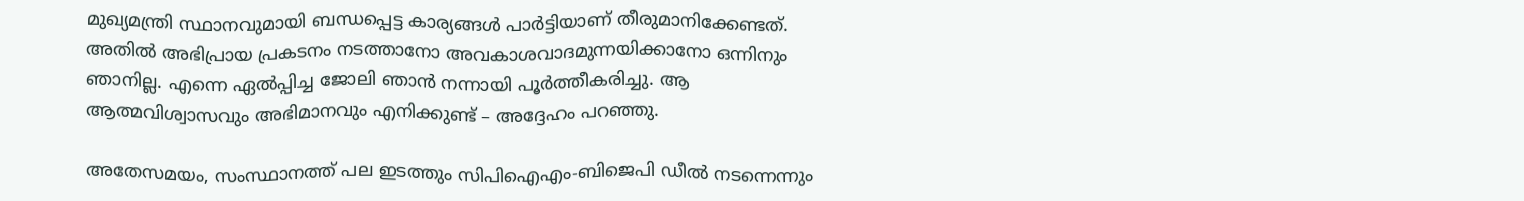മുഖ്യമന്ത്രി സ്ഥാനവുമായി ബന്ധപ്പെട്ട കാര്യങ്ങള്‍ പാര്‍ട്ടിയാണ് തീരുമാനിക്കേണ്ടത്. അതില്‍ അഭിപ്രായ പ്രകടനം നടത്താനോ അവകാശവാദമുന്നയിക്കാനോ ഒന്നിനും ഞാനില്ല. എന്നെ ഏല്‍പ്പിച്ച ജോലി ഞാന്‍ നന്നായി പൂര്‍ത്തീകരിച്ചു. ആ ആത്മവിശ്വാസവും അഭിമാനവും എനിക്കുണ്ട് – അദ്ദേഹം പറഞ്ഞു.

അതേസമയം, സംസ്ഥാനത്ത് പല ഇടത്തും സിപിഐഎം-ബിജെപി ഡീല്‍ നടന്നെന്നും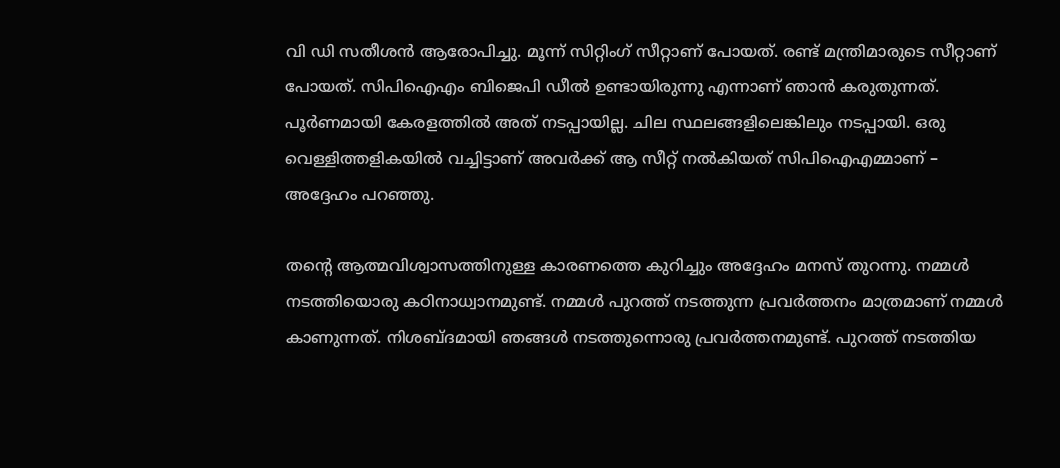വി ഡി സതീശന്‍ ആരോപിച്ചു. മൂന്ന് സിറ്റിംഗ് സീറ്റാണ് പോയത്. രണ്ട് മന്ത്രിമാരുടെ സീറ്റാണ് പോയത്. സിപിഐഎം ബിജെപി ഡീല്‍ ഉണ്ടായിരുന്നു എന്നാണ് ഞാന്‍ കരുതുന്നത്. പൂര്‍ണമായി കേരളത്തില്‍ അത് നടപ്പായില്ല. ചില സ്ഥലങ്ങളിലെങ്കിലും നടപ്പായി. ഒരു വെള്ളിത്തളികയില്‍ വച്ചിട്ടാണ് അവര്‍ക്ക് ആ സീറ്റ് നല്‍കിയത് സിപിഐഎമ്മാണ് – അദ്ദേഹം പറഞ്ഞു.

തന്റെ ആത്മവിശ്വാസത്തിനുള്ള കാരണത്തെ കുറിച്ചും അദ്ദേഹം മനസ് തുറന്നു. നമ്മള്‍ നടത്തിയൊരു കഠിനാധ്വാനമുണ്ട്. നമ്മള്‍ പുറത്ത് നടത്തുന്ന പ്രവര്‍ത്തനം മാത്രമാണ് നമ്മള്‍ കാണുന്നത്. നിശബ്ദമായി ഞങ്ങള്‍ നടത്തുന്നൊരു പ്രവര്‍ത്തനമുണ്ട്. പുറത്ത് നടത്തിയ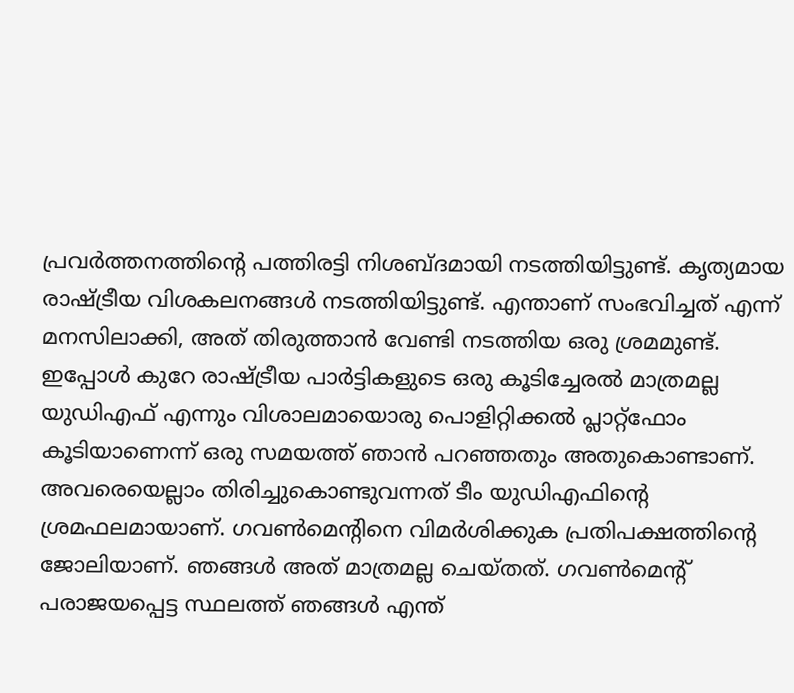പ്രവര്‍ത്തനത്തിന്റെ പത്തിരട്ടി നിശബ്ദമായി നടത്തിയിട്ടുണ്ട്. കൃത്യമായ രാഷ്ട്രീയ വിശകലനങ്ങള്‍ നടത്തിയിട്ടുണ്ട്. എന്താണ് സംഭവിച്ചത് എന്ന് മനസിലാക്കി, അത് തിരുത്താന്‍ വേണ്ടി നടത്തിയ ഒരു ശ്രമമുണ്ട്. ഇപ്പോള്‍ കുറേ രാഷ്ട്രീയ പാര്‍ട്ടികളുടെ ഒരു കൂടിച്ചേരല്‍ മാത്രമല്ല യുഡിഎഫ് എന്നും വിശാലമായൊരു പൊളിറ്റിക്കല്‍ പ്ലാറ്റ്‌ഫോം കൂടിയാണെന്ന് ഒരു സമയത്ത് ഞാന്‍ പറഞ്ഞതും അതുകൊണ്ടാണ്. അവരെയെല്ലാം തിരിച്ചുകൊണ്ടുവന്നത് ടീം യുഡിഎഫിന്റെ ശ്രമഫലമായാണ്. ഗവണ്‍മെന്റിനെ വിമര്‍ശിക്കുക പ്രതിപക്ഷത്തിന്റെ ജോലിയാണ്. ഞങ്ങള്‍ അത് മാത്രമല്ല ചെയ്തത്. ഗവണ്‍മെന്റ് പരാജയപ്പെട്ട സ്ഥലത്ത് ഞങ്ങള്‍ എന്ത്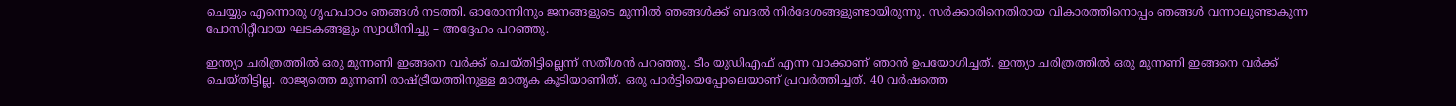ചെയ്യും എന്നൊരു ഗൃഹപാഠം ഞങ്ങള്‍ നടത്തി. ഓരോന്നിനും ജനങ്ങളുടെ മുന്നില്‍ ഞങ്ങള്‍ക്ക് ബദല്‍ നിര്‍ദേശങ്ങളുണ്ടായിരുന്നു. സര്‍ക്കാരിനെതിരായ വികാരത്തിനൊപ്പം ഞങ്ങള്‍ വന്നാലുണ്ടാകുന്ന പോസിറ്റീവായ ഘടകങ്ങളും സ്വാധീനിച്ചു – അദ്ദേഹം പറഞ്ഞു.

ഇന്ത്യാ ചരിത്രത്തില്‍ ഒരു മുന്നണി ഇങ്ങനെ വര്‍ക്ക് ചെയ്തിട്ടില്ലെന്ന് സതീശന്‍ പറഞ്ഞു. ടീം യുഡിഎഫ് എന്ന വാക്കാണ് ഞാന്‍ ഉപയോഗിച്ചത്. ഇന്ത്യാ ചരിത്രത്തില്‍ ഒരു മുന്നണി ഇങ്ങനെ വര്‍ക്ക് ചെയ്തിട്ടില്ല. രാജ്യത്തെ മുന്നണി രാഷ്ട്രീയത്തിനുള്ള മാതൃക കൂടിയാണിത്. ഒരു പാര്‍ട്ടിയെപ്പോലെയാണ് പ്രവര്‍ത്തിച്ചത്. 40 വര്‍ഷത്തെ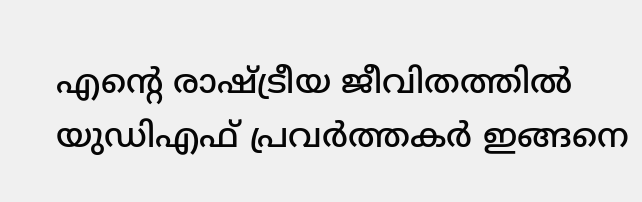എന്റെ രാഷ്ട്രീയ ജീവിതത്തില്‍ യുഡിഎഫ് പ്രവര്‍ത്തകര്‍ ഇങ്ങനെ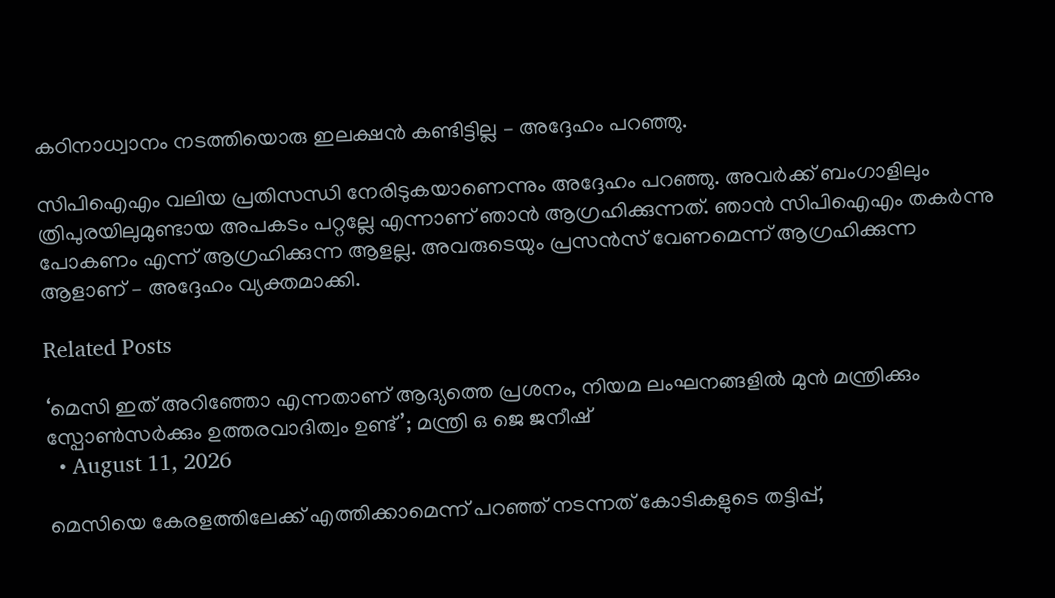കഠിനാധ്വാനം നടത്തിയൊരു ഇലക്ഷന്‍ കണ്ടിട്ടില്ല – അദ്ദേഹം പറഞ്ഞു.

സിപിഐഎം വലിയ പ്രതിസന്ധി നേരിടുകയാണെന്നും അദ്ദേഹം പറഞ്ഞു. അവര്‍ക്ക് ബംഗാളിലും ത്രിപുരയിലുമുണ്ടായ അപകടം പറ്റല്ലേ എന്നാണ് ഞാന്‍ ആഗ്രഹിക്കുന്നത്. ഞാന്‍ സിപിഐഎം തകര്‍ന്നു പോകണം എന്ന് ആഗ്രഹിക്കുന്ന ആളല്ല. അവരുടെയും പ്രസന്‍സ് വേണമെന്ന് ആഗ്രഹിക്കുന്ന ആളാണ് – അദ്ദേഹം വ്യക്തമാക്കി.

Related Posts

‘മെസി ഇത് അറിഞ്ഞോ എന്നതാണ് ആദ്യത്തെ പ്രശനം, നിയമ ലംഘനങ്ങളിൽ മുൻ മന്ത്രിക്കും സ്പോൺസർക്കും ഉത്തരവാദിത്വം ഉണ്ട്’; മന്ത്രി ഒ ജെ ജനീഷ്
  • August 11, 2026

മെസിയെ കേരളത്തിലേക്ക് എത്തിക്കാമെന്ന് പറഞ്ഞ് നടന്നത് കോടികളുടെ തട്ടിപ്പ്,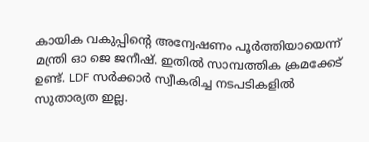കായിക വകുപ്പിന്റെ അന്വേഷണം പൂർത്തിയായെന്ന് മന്ത്രി ഓ ജെ ജനീഷ്. ഇതിൽ സാമ്പത്തിക ക്രമക്കേട് ഉണ്ട്. LDF സർക്കാർ സ്വീകരിച്ച നടപടികളിൽ സുതാര്യത ഇല്ല.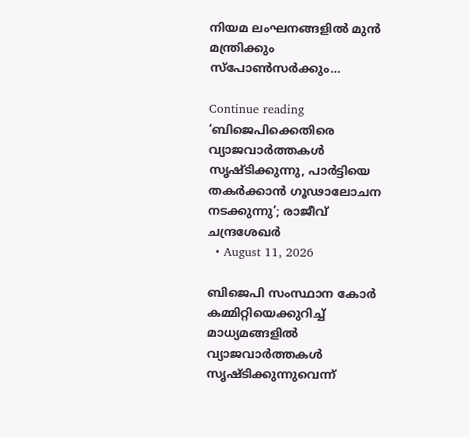നിയമ ലംഘനങ്ങളിൽ മുൻ മന്ത്രിക്കും സ്പോൺസർക്കും…

Continue reading
‘ബിജെപിക്കെതിരെ വ്യാജവാർത്തകൾ സൃഷ്‌ടിക്കുന്നു, പാർട്ടിയെ തകർക്കാൻ ഗൂഢാലോചന നടക്കുന്നു’; രാജീവ് ചന്ദ്രശേഖർ
  • August 11, 2026

ബിജെപി സംസ്ഥാന കോർ കമ്മിറ്റിയെക്കുറിച്ച് മാധ്യമങ്ങളിൽ വ്യാജവാർത്തകൾ സൃഷ്‌ടിക്കുന്നുവെന്ന്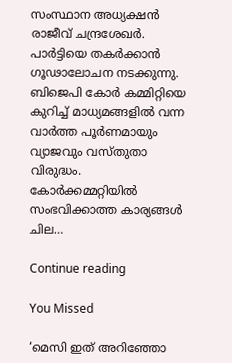സംസ്ഥാന അധ്യക്ഷൻ രാജീവ് ചന്ദ്രശേഖർ. പാർട്ടിയെ തകർക്കാൻ ഗൂഢാലോചന നടക്കുന്നു. ബിജെപി കോർ കമ്മിറ്റിയെ കുറിച്ച് മാധ്യമങ്ങളിൽ വന്ന വാർത്ത പൂർണമായും വ്യാജവും വസ്തുതാ വിരുദ്ധം. കോർക്കമ്മറ്റിയിൽ സംഭവിക്കാത്ത കാര്യങ്ങൾ ചില…

Continue reading

You Missed

‘മെസി ഇത് അറിഞ്ഞോ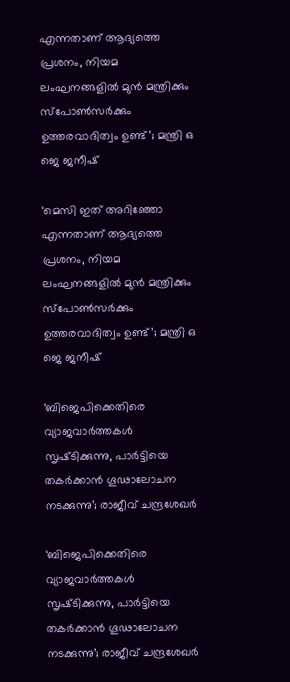എന്നതാണ് ആദ്യത്തെ പ്രശനം, നിയമ ലംഘനങ്ങളിൽ മുൻ മന്ത്രിക്കും സ്പോൺസർക്കും ഉത്തരവാദിത്വം ഉണ്ട്’; മന്ത്രി ഒ ജെ ജനീഷ്

‘മെസി ഇത് അറിഞ്ഞോ എന്നതാണ് ആദ്യത്തെ പ്രശനം, നിയമ ലംഘനങ്ങളിൽ മുൻ മന്ത്രിക്കും സ്പോൺസർക്കും ഉത്തരവാദിത്വം ഉണ്ട്’; മന്ത്രി ഒ ജെ ജനീഷ്

‘ബിജെപിക്കെതിരെ വ്യാജവാർത്തകൾ സൃഷ്‌ടിക്കുന്നു, പാർട്ടിയെ തകർക്കാൻ ഗൂഢാലോചന നടക്കുന്നു’; രാജീവ് ചന്ദ്രശേഖർ

‘ബിജെപിക്കെതിരെ വ്യാജവാർത്തകൾ സൃഷ്‌ടിക്കുന്നു, പാർട്ടിയെ തകർക്കാൻ ഗൂഢാലോചന നടക്കുന്നു’; രാജീവ് ചന്ദ്രശേഖർ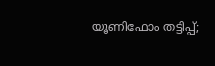യൂണിഫോം തട്ടിപ്പ്;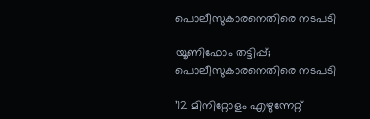പൊലീസുകാരനെതിരെ നടപടി

യൂണിഫോം തട്ടിപ്പ്; പൊലീസുകാരനെതിരെ നടപടി

’12 മിനിറ്റോളം എഴുന്നേറ്റ്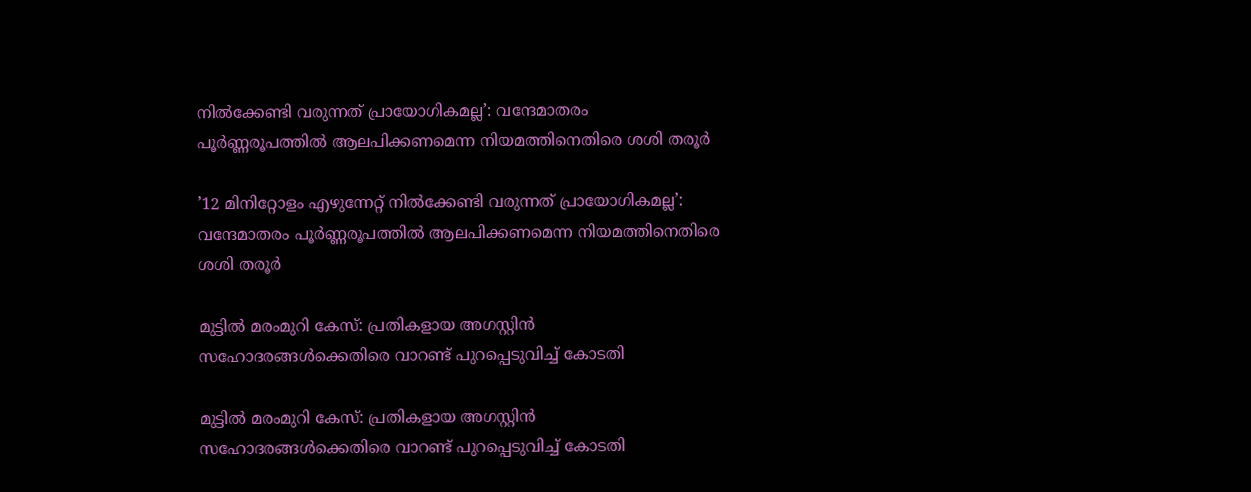നിൽക്കേണ്ടി വരുന്നത് പ്രായോഗികമല്ല’: വന്ദേമാതരം പൂർണ്ണരൂപത്തിൽ ആലപിക്കണമെന്ന നിയമത്തിനെതിരെ ശശി തരൂർ

’12 മിനിറ്റോളം എഴുന്നേറ്റ് നിൽക്കേണ്ടി വരുന്നത് പ്രായോഗികമല്ല’: വന്ദേമാതരം പൂർണ്ണരൂപത്തിൽ ആലപിക്കണമെന്ന നിയമത്തിനെതിരെ ശശി തരൂർ

മുട്ടിൽ മരംമുറി കേസ്: പ്രതികളായ അഗസ്റ്റിൻ സഹോദരങ്ങൾക്കെതിരെ വാറണ്ട് പുറപ്പെടുവിച്ച് കോടതി

മുട്ടിൽ മരംമുറി കേസ്: പ്രതികളായ അഗസ്റ്റിൻ സഹോദരങ്ങൾക്കെതിരെ വാറണ്ട് പുറപ്പെടുവിച്ച് കോടതി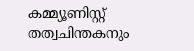കമ്മ്യൂണിസ്റ്റ് തത്വചിന്തകനും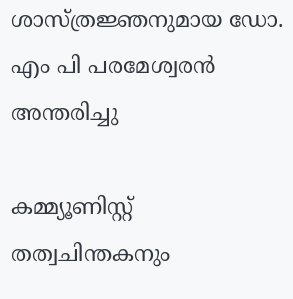ശാസ്ത്രജ്ഞനുമായ ഡോ. എം പി പരമേശ്വരൻ അന്തരിച്ചു‌

കമ്മ്യൂണിസ്റ്റ് തത്വചിന്തകനും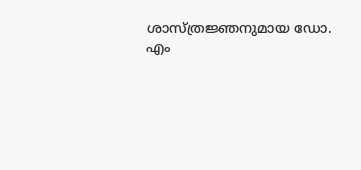ശാസ്ത്രജ്ഞനുമായ ഡോ. എം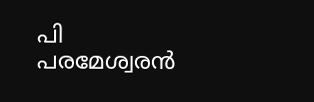പി പരമേശ്വരൻ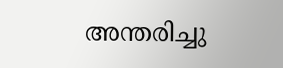അന്തരിച്ചു‌